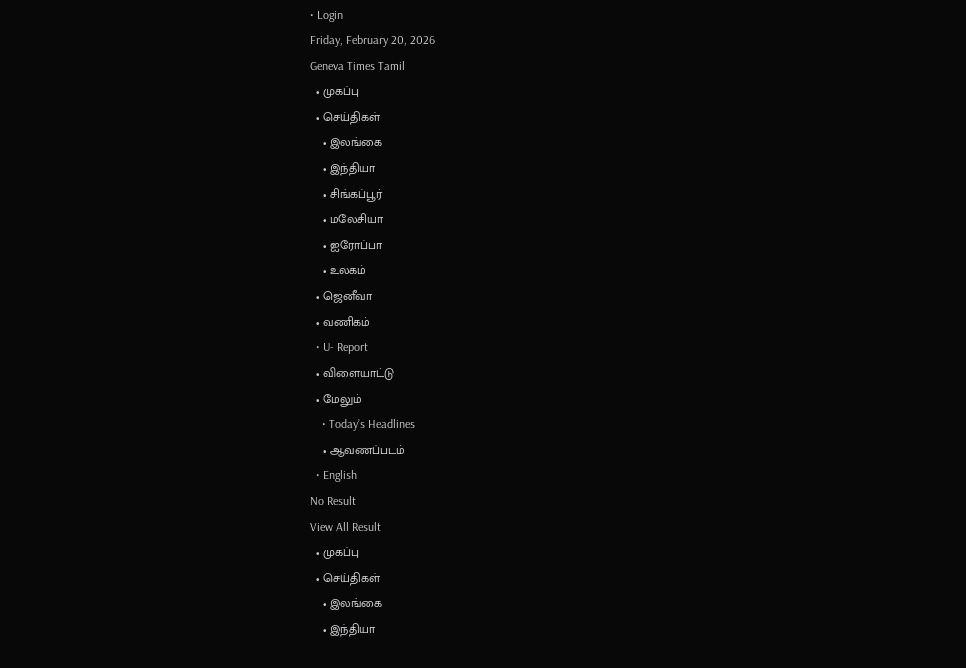• Login
Friday, February 20, 2026
Geneva Times Tamil
  • முகப்பு
  • செய்திகள்
    • இலங்கை
    • இந்தியா
    • சிங்கப்பூர்
    • மலேசியா
    • ஐரோப்பா
    • உலகம்
  • ஜெனீவா
  • வணிகம்
  • U- Report
  • விளையாட்டு
  • மேலும்
    • Today’s Headlines
    • ஆவணப்படம்
  • English
No Result
View All Result
  • முகப்பு
  • செய்திகள்
    • இலங்கை
    • இந்தியா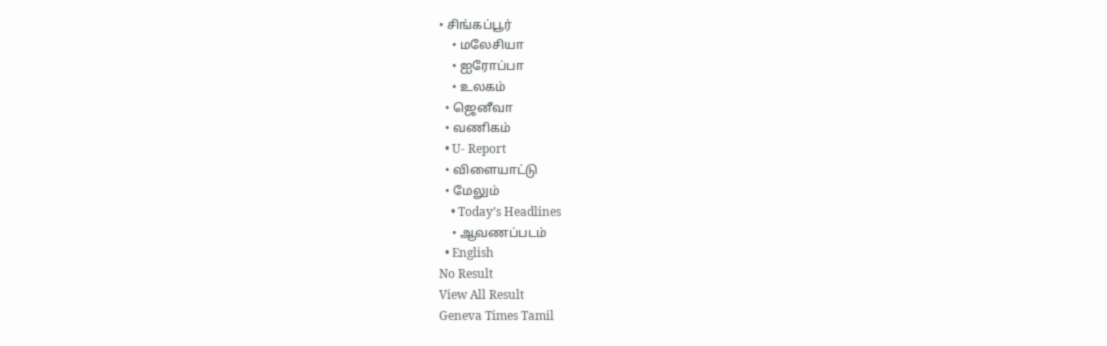• சிங்கப்பூர்
    • மலேசியா
    • ஐரோப்பா
    • உலகம்
  • ஜெனீவா
  • வணிகம்
  • U- Report
  • விளையாட்டு
  • மேலும்
    • Today’s Headlines
    • ஆவணப்படம்
  • English
No Result
View All Result
Geneva Times Tamil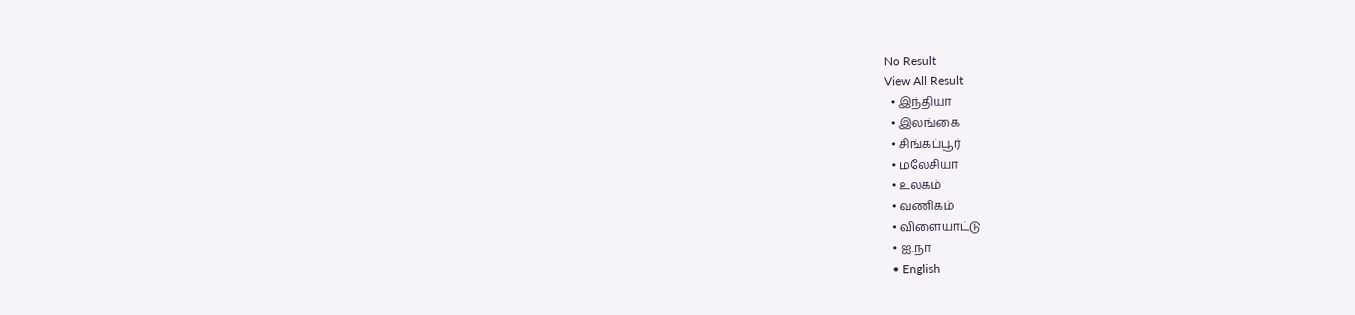No Result
View All Result
  • இந்தியா
  • இலங்கை
  • சிங்கப்பூர்
  • மலேசியா
  • உலகம்
  • வணிகம்
  • விளையாட்டு
  • ஐ.நா
  • English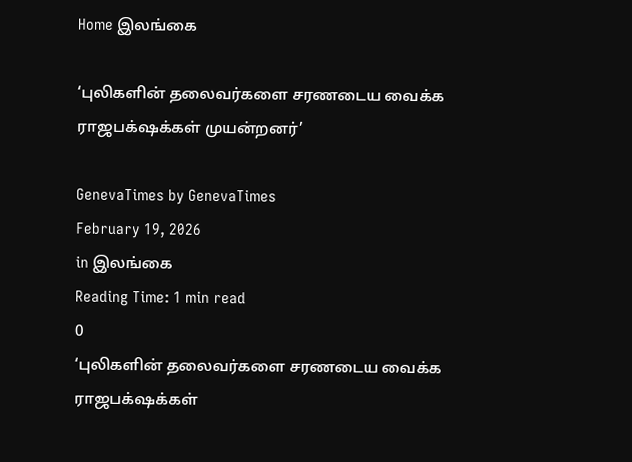Home இலங்கை

‘புலிகளின் தலைவர்களை சரணடைய வைக்க ராஜபக்‌ஷக்கள் முயன்றனர்’

GenevaTimes by GenevaTimes
February 19, 2026
in இலங்கை
Reading Time: 1 min read
0
‘புலிகளின் தலைவர்களை சரணடைய வைக்க ராஜபக்‌ஷக்கள்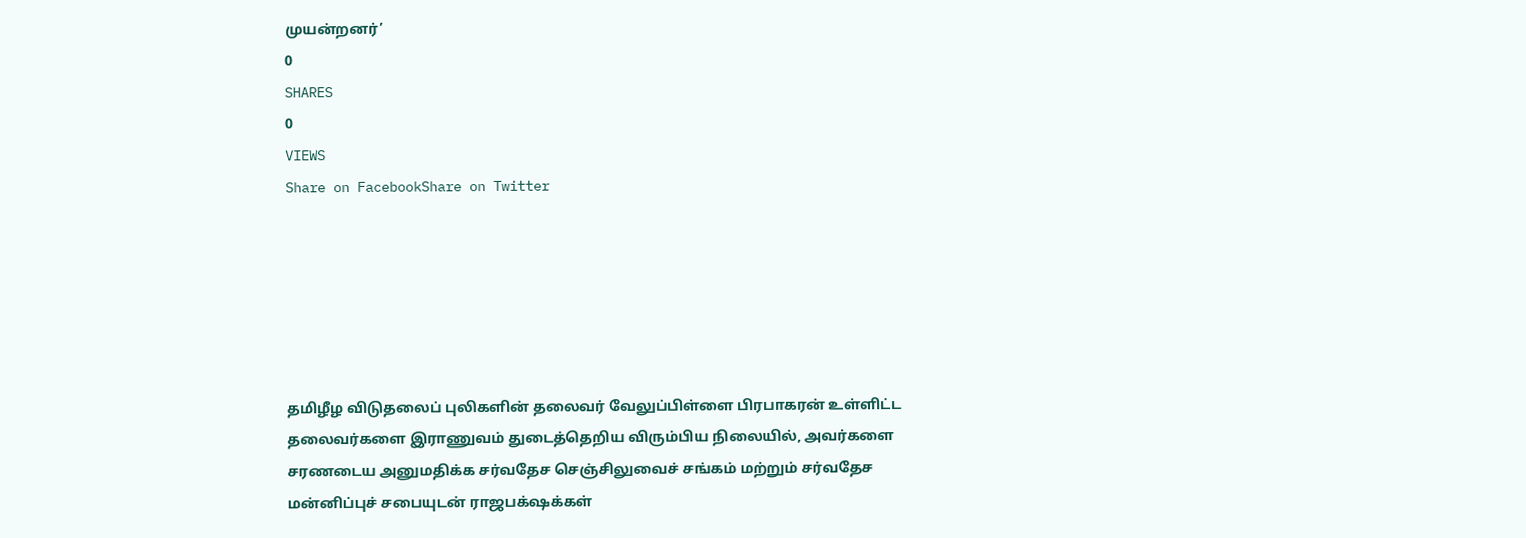முயன்றனர்’
0
SHARES
0
VIEWS
Share on FacebookShare on Twitter






தமிழீழ விடுதலைப் புலிகளின் தலைவர் வேலுப்பிள்ளை பிரபாகரன் உள்ளிட்ட தலைவர்களை இராணுவம் துடைத்தெறிய விரும்பிய நிலையில், அவர்களை சரணடைய அனுமதிக்க சர்வதேச செஞ்சிலுவைச் சங்கம் மற்றும் சர்வதேச மன்னிப்புச் சபையுடன் ராஜபக்‌ஷக்கள்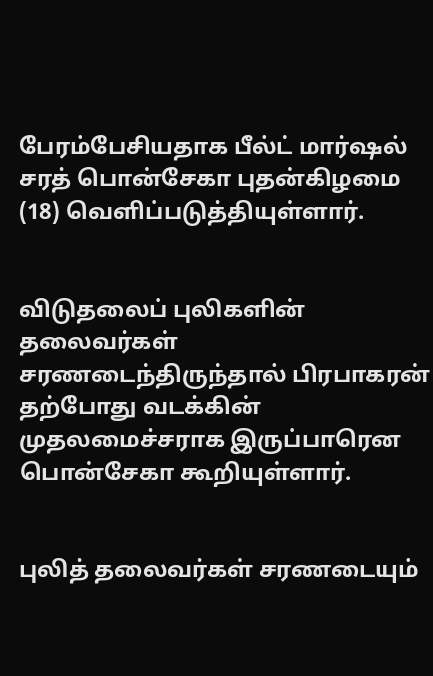பேரம்பேசியதாக பீல்ட் மார்ஷல் சரத் பொன்சேகா புதன்கிழமை (18) வெளிப்படுத்தியுள்ளார்.


விடுதலைப் புலிகளின் தலைவர்கள் சரணடைந்திருந்தால் பிரபாகரன் தற்போது வடக்கின் முதலமைச்சராக இருப்பாரென பொன்சேகா கூறியுள்ளார்.


புலித் தலைவர்கள் சரணடையும்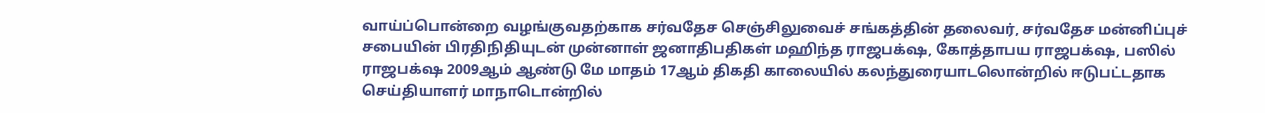வாய்ப்பொன்றை வழங்குவதற்காக சர்வதேச செஞ்சிலுவைச் சங்கத்தின் தலைவர், சர்வதேச மன்னிப்புச் சபையின் பிரதிநிதியுடன் முன்னாள் ஜனாதிபதிகள் மஹிந்த ராஜபக்‌ஷ, கோத்தாபய ராஜபக்‌ஷ, பஸில் ராஜபக்‌ஷ 2009ஆம் ஆண்டு மே மாதம் 17ஆம் திகதி காலையில் கலந்துரையாடலொன்றில் ஈடுபட்டதாக செய்தியாளர் மாநாடொன்றில்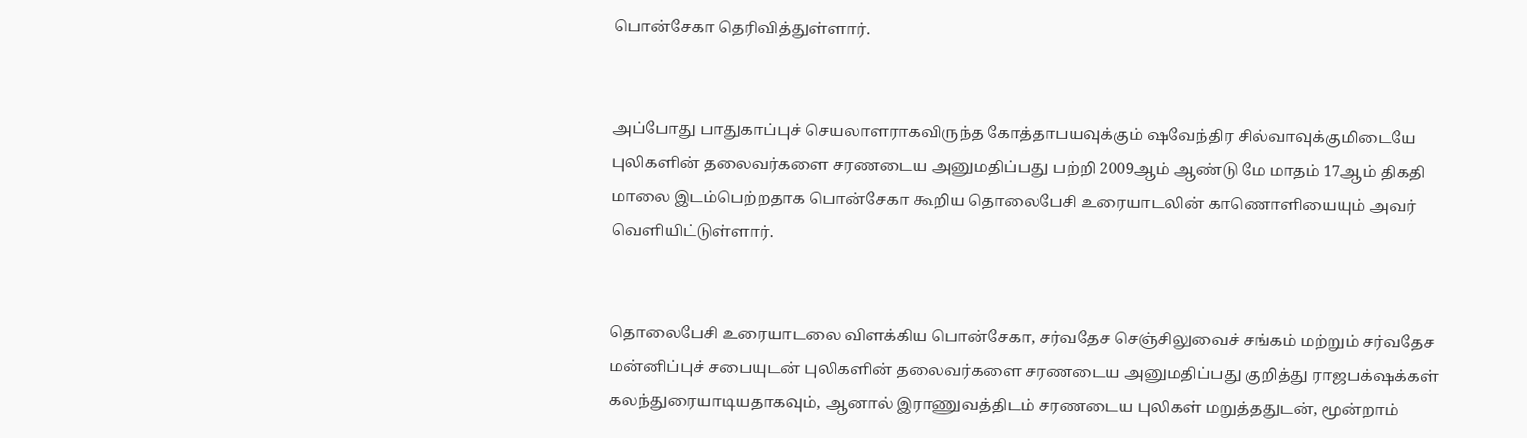பொன்சேகா தெரிவித்துள்ளார்.


அப்போது பாதுகாப்புச் செயலாளராகவிருந்த கோத்தாபயவுக்கும் ஷவேந்திர சில்வாவுக்குமிடையே புலிகளின் தலைவர்களை சரணடைய அனுமதிப்பது பற்றி 2009ஆம் ஆண்டு மே மாதம் 17ஆம் திகதி மாலை இடம்பெற்றதாக பொன்சேகா கூறிய தொலைபேசி உரையாடலின் காணொளியையும் அவர் வெளியிட்டுள்ளார்.


தொலைபேசி உரையாடலை விளக்கிய பொன்சேகா, சர்வதேச செஞ்சிலுவைச் சங்கம் மற்றும் சர்வதேச மன்னிப்புச் சபையுடன் புலிகளின் தலைவர்களை சரணடைய அனுமதிப்பது குறித்து ராஜபக்‌ஷக்கள் கலந்துரையாடியதாகவும், ஆனால் இராணுவத்திடம் சரணடைய புலிகள் மறுத்ததுடன், மூன்றாம்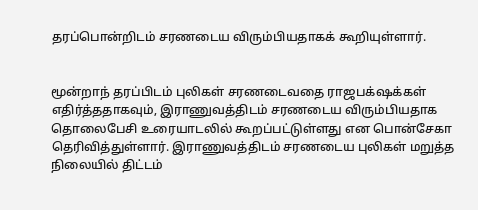தரப்பொன்றிடம் சரணடைய விரும்பியதாகக் கூறியுள்ளார்.


மூன்றாந் தரப்பிடம் புலிகள் சரணடைவதை ராஜபக்‌ஷக்கள் எதிர்த்ததாகவும், இராணுவத்திடம் சரணடைய விரும்பியதாக தொலைபேசி உரையாடலில் கூறப்பட்டுள்ளது என பொன்சேகா தெரிவித்துள்ளார். இராணுவத்திடம் சரணடைய புலிகள் மறுத்த நிலையில் திட்டம்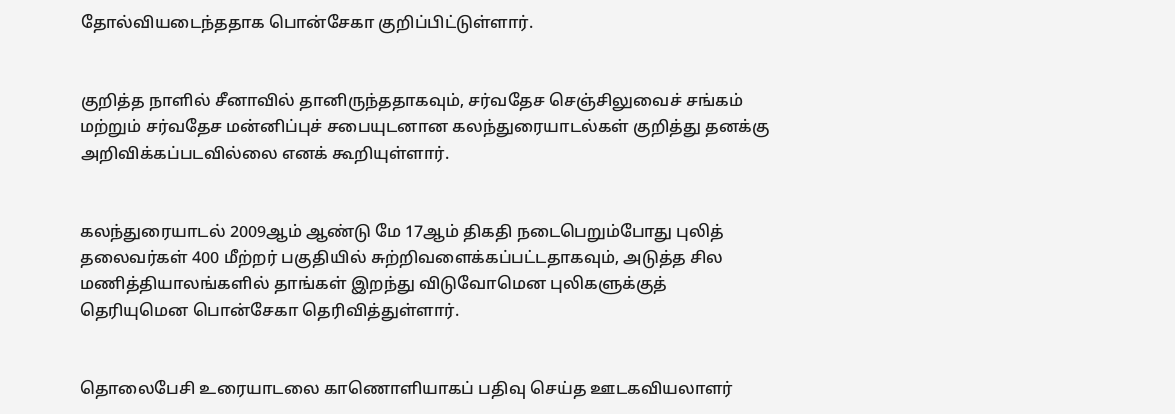தோல்வியடைந்ததாக பொன்சேகா குறிப்பிட்டுள்ளார்.


குறித்த நாளில் சீனாவில் தானிருந்ததாகவும், சர்வதேச செஞ்சிலுவைச் சங்கம் மற்றும் சர்வதேச மன்னிப்புச் சபையுடனான கலந்துரையாடல்கள் குறித்து தனக்கு அறிவிக்கப்படவில்லை எனக் கூறியுள்ளார்.


கலந்துரையாடல் 2009ஆம் ஆண்டு மே 17ஆம் திகதி நடைபெறும்போது புலித் தலைவர்கள் 400 மீற்றர் பகுதியில் சுற்றிவளைக்கப்பட்டதாகவும், அடுத்த சில மணித்தியாலங்களில் தாங்கள் இறந்து விடுவோமென புலிகளுக்குத் தெரியுமென பொன்சேகா தெரிவித்துள்ளார்.


தொலைபேசி உரையாடலை காணொளியாகப் பதிவு செய்த ஊடகவியலாளர்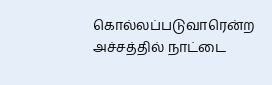கொல்லப்படுவாரென்ற அச்சத்தில் நாட்டை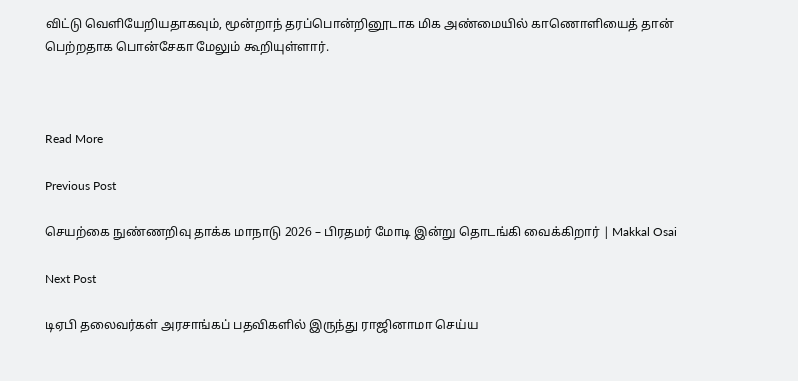விட்டு வெளியேறியதாகவும், மூன்றாந் தரப்பொன்றினூடாக மிக அண்மையில் காணொளியைத் தான் பெற்றதாக பொன்சேகா மேலும் கூறியுள்ளார்.



Read More

Previous Post

செயற்கை நுண்ணறிவு தாக்க மாநாடு 2026 – பிரதமர் மோடி இன்று தொடங்கி வைக்கிறார் | Makkal Osai

Next Post

டிஏபி தலைவர்கள் அரசாங்கப் பதவிகளில் இருந்து ராஜினாமா செய்ய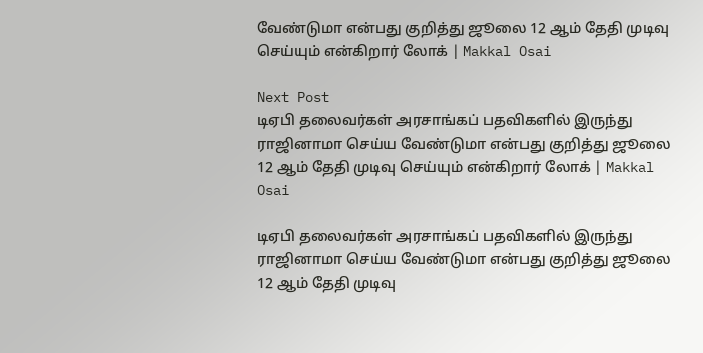வேண்டுமா என்பது குறித்து ஜூலை 12 ஆம் தேதி முடிவு செய்யும் என்கிறார் லோக் | Makkal Osai

Next Post
டிஏபி தலைவர்கள் அரசாங்கப் பதவிகளில் இருந்து ராஜினாமா செய்ய வேண்டுமா என்பது குறித்து ஜூலை 12 ஆம் தேதி முடிவு செய்யும் என்கிறார் லோக் | Makkal Osai

டிஏபி தலைவர்கள் அரசாங்கப் பதவிகளில் இருந்து ராஜினாமா செய்ய வேண்டுமா என்பது குறித்து ஜூலை 12 ஆம் தேதி முடிவு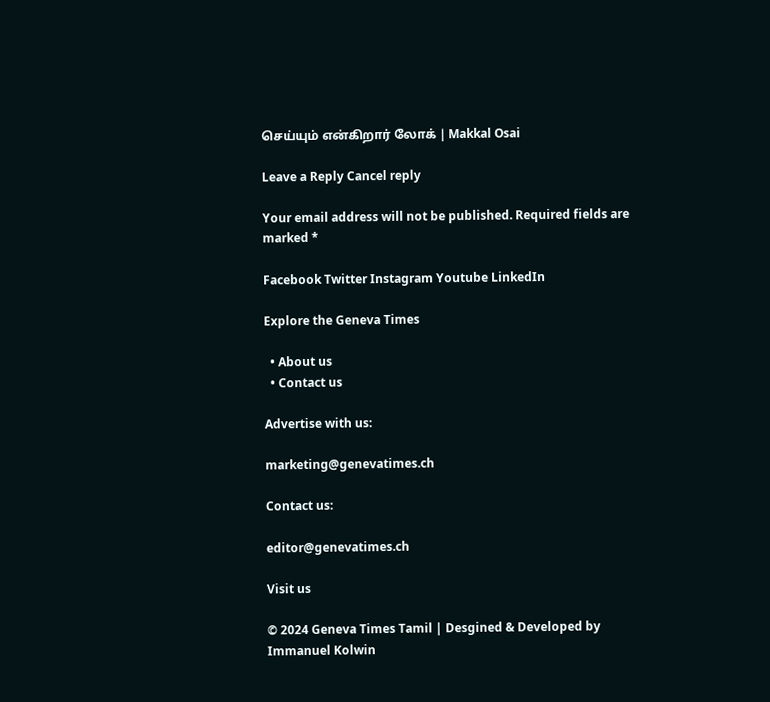செய்யும் என்கிறார் லோக் | Makkal Osai

Leave a Reply Cancel reply

Your email address will not be published. Required fields are marked *

Facebook Twitter Instagram Youtube LinkedIn

Explore the Geneva Times

  • About us
  • Contact us

Advertise with us:

marketing@genevatimes.ch

Contact us:

editor@genevatimes.ch

Visit us

© 2024 Geneva Times Tamil | Desgined & Developed by Immanuel Kolwin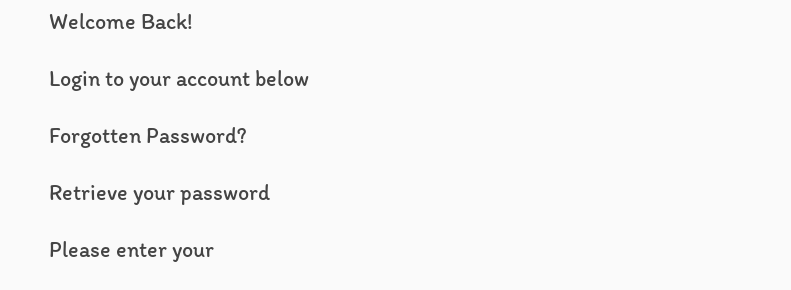Welcome Back!

Login to your account below

Forgotten Password?

Retrieve your password

Please enter your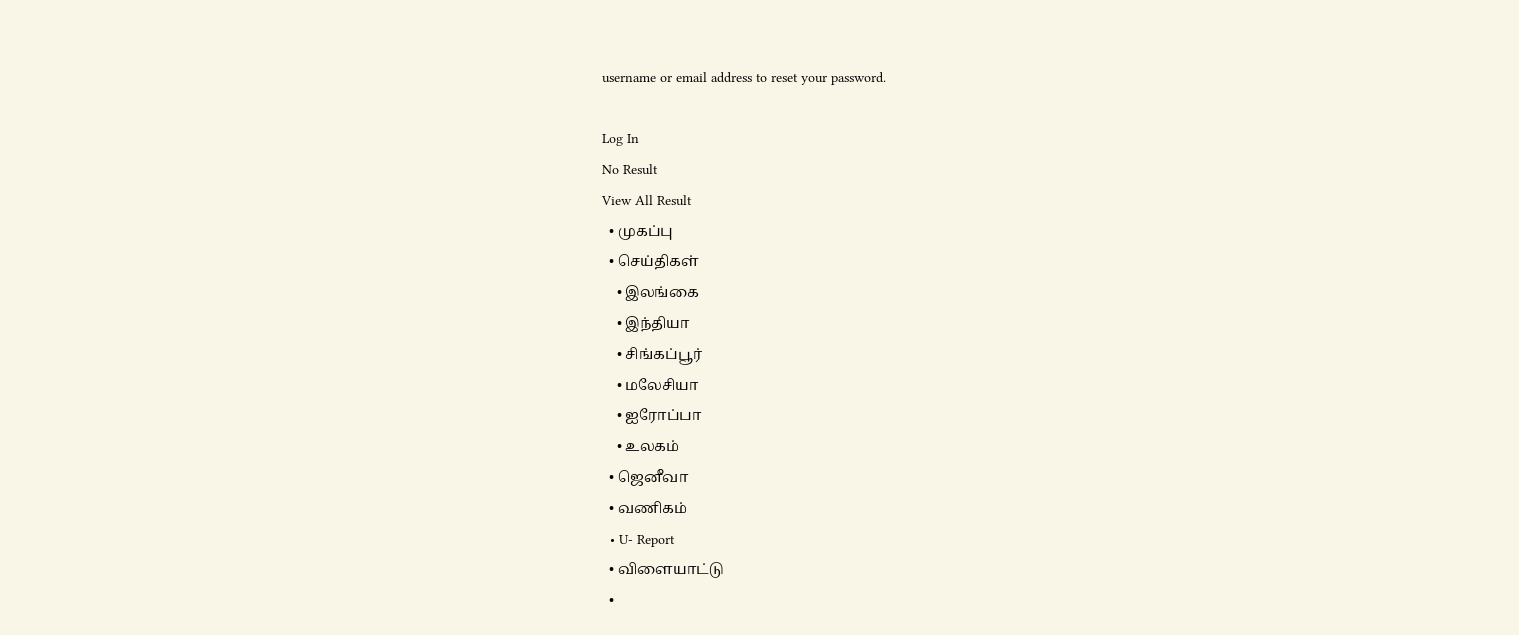username or email address to reset your password.

Log In
No Result
View All Result
  • முகப்பு
  • செய்திகள்
    • இலங்கை
    • இந்தியா
    • சிங்கப்பூர்
    • மலேசியா
    • ஐரோப்பா
    • உலகம்
  • ஜெனீவா
  • வணிகம்
  • U- Report
  • விளையாட்டு
  •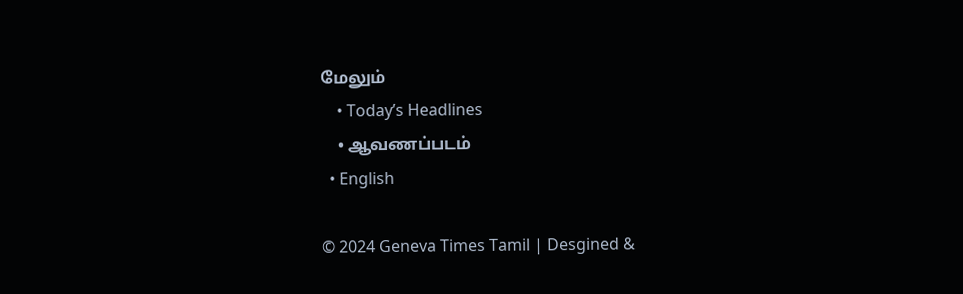மேலும்
    • Today’s Headlines
    • ஆவணப்படம்
  • English

© 2024 Geneva Times Tamil | Desgined &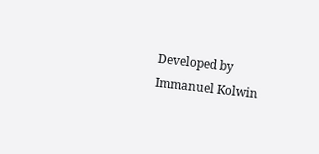Developed by Immanuel Kolwin